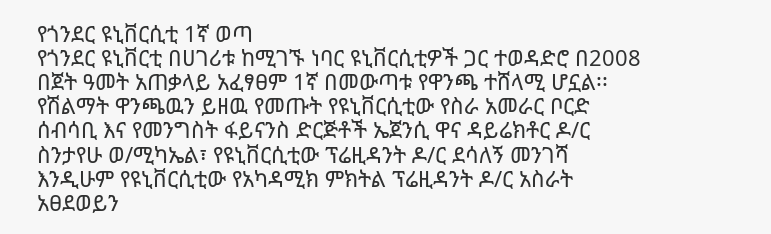የጎንደር ዩኒቨርሲቲ 1ኛ ወጣ
የጎንደር ዩኒቨርቲ በሀገሪቱ ከሚገኙ ነባር ዩኒቨርሲቲዎች ጋር ተወዳድሮ በ2008 በጀት ዓመት አጠቃላይ አፈፃፀም 1ኛ በመውጣቱ የዋንጫ ተሸላሚ ሆኗል፡፡
የሽልማት ዋንጫዉን ይዘዉ የመጡት የዩኒቨርሲቲው የስራ አመራር ቦርድ ሰብሳቢ እና የመንግስት ፋይናንስ ድርጅቶች ኤጀንሲ ዋና ዳይሬክቶር ዶ/ር ስንታየሁ ወ/ሚካኤል፣ የዩኒቨርሲቲው ፕሬዚዳንት ዶ/ር ደሳለኝ መንገሻ እንዲሁም የዩኒቨርሲቲው የአካዳሚክ ምክትል ፕሬዚዳንት ዶ/ር አስራት አፀደወይን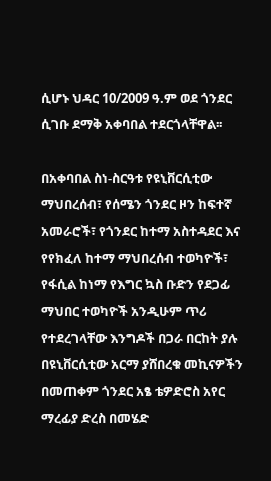ሲሆኑ ህዳር 10/2009 ዓ.ም ወደ ጎንደር ሲገቡ ደማቅ አቀባበል ተደርጎላቸዋል፡፡

በአቀባበል ስነ-ስርዓቱ የዩኒቨርሲቲው ማህበረሰብ፣ የሰሜን ጎንደር ዞን ከፍተኛ አመራሮች፣ የጎንደር ከተማ አስተዳደር እና የየክፈለ ከተማ ማህበረሰብ ተወካዮች፣ የፋሲል ከነማ የእግር ኳስ ቡድን የደጋፊ ማህበር ተወካዮች አንዲሁም ጥሪ የተደረገላቸው እንግዶች በጋራ በርከት ያሉ በዩኒቨርሲቲው አርማ ያሸበረቁ መኪናዎችን በመጠቀም ጎንደር አፄ ቴዎድሮስ አየር ማረፊያ ድረስ በመሄድ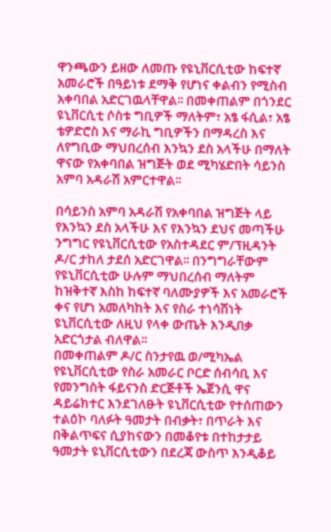ዋንጫውን ይዘው ለመጡ የዩኒቨርሲቲው ከፍተኛ አመራሮች በዓይነቱ ደማቅ የሆነና ቀልብን የሚስብ አቀባበል አድርገዉላቸዋል፡፡ በመቀጠልም በጎንደር ዩኒቨርሲቲ ሶስቱ ግቢዎች ማለትም፣ አፄ ፋሲል፣ አፄ ቴዎድሮስ እና ማራኪ ግቢዎችን በማዳረስ እና ለየግቢው ማህበረሰብ እንኳን ደስ አላችሁ በማለት ዋናው የአቀባበል ዝግጅት ወደ ሚካሄድበት ሳይንስ አምባ አዳራሽ አምርተዋል፡፡

በሳይንስ አምባ አዳራሽ የአቀባበል ዝግጅት ላይ የእንኳን ደስ አላችሁ እና የእንኳን ደህና መጣችሁ ንግግር የዩኒቨርሲቲው የአስተዳደር ም/ፕዚዳንት ዶ/ር ታከለ ታደሰ አድርገዋል፡፡ በንግግራቸውም የዩኒቨርሲቲው ሁሉም ማህበረሰብ ማለትም ከዝቅተኛ እስከ ከፍተኛ ባለሙያዎች እና አመራሮች ቀና የሆነ አመለካከት እና የስራ ተነሳሽነት ዩኒቨርሲቲው ለዚህ የላቀ ውጤት እንዲበቃ አድርጎታል ብለዋል፡፡
በመቀጠልም ዶ/ር ስንታየዉ ወ/ሚካኤል የዩኒቨርሲቲው የስራ አመራር ቦርድ ሰብሳቢ እና የመንግስት ፋይናንስ ድርጅቶች ኤጀንሲ ዋና ዳይሬክተር እንደገለፁት ዩኒቨርሲቲው የተሰጠውን ተልዕኮ ባለፉት ዓመታት በብቃት፣ በጥራት እና በቅልጥፍና ሲያከናውን በመቆየቱ በተከታታይ ዓመታት ዩኒቨርሲቲውን በደረጃ ውስጥ እንዲቆይ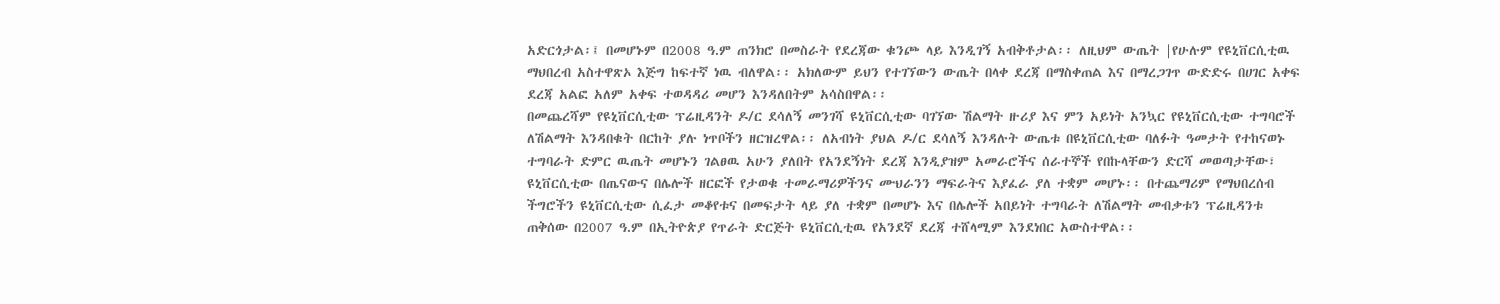አድርጎታል፡፤ በመሆኑም በ2008 ዓ.ም ጠንክሮ በመስራት የደረጃው ቁንጮ ላይ እንዲገኝ አብቅቶታል፡፡ ለዚህም ውጤት |የሁሉም የዩኒቨርሲቲዉ ማህበረብ አስተዋጽኦ እጅግ ከፍተኛ ነዉ ብለዋል፡፡ አክለውም ይህን የተገኘውን ውጤት በላቀ ደረጃ በማስቀጠል እና በማረጋገጥ ውድድሩ በሀገር አቀፍ ደረጃ አልፎ አለም አቀፍ ተወዳዳሪ መሆን እንዳለበትም አሳስበዋል፡፡
በመጨረሻም የዩኒቨርሲቲው ፕሬዚዳንት ዶ/ር ደሳለኝ መንገሻ ዩኒቨርሲቲው ባገኘው ሽልማት ዙሪያ እና ምን አይነት አንኳር የዩኒቨርሲቲው ተግባሮች ለሽልማት እንዳበቁት በርከት ያሉ ነጥቦችን ዘርዝረዋል፡፡ ለአብነት ያህል ዶ/ር ደሳለኝ እንዳሉት ውጤቱ በዩኒቨርሲቲው ባለፉት ዓመታት የተከናወኑ ተግባራት ድምር ዉጤት መሆኑን ገልፀዉ አሁን ያለበት የአንደኝነት ደረጃ እንዲያዝም አመራሮችና ሰራተኞች የበኩላቸውን ድርሻ መወጣታቸው፣ ዩኒቨርሲቲው በጤናውና በሌሎች ዘርፎች የታወቁ ተመራማሪዎችንና ሙህራንን ማፍራትና እያፈራ ያለ ተቋም መሆኑ፡፡ በተጨማሪም የማህበረሰብ ችግሮችን ዩኒቨርሲቲው ሲፈታ መቆየቱና በመፍታት ላይ ያለ ተቋም በመሆኑ እና በሌሎች አበይነት ተግባራት ለሽልማት መብቃቱን ፕሬዚዳንቱ ጠቅሰው በ2007 ዓ.ም በኢትዮጵያ የጥራት ድርጅት ዩኒቨርሲቲዉ የአንደኛ ደረጃ ተሸላሚም እንደነበር አውስተዋል፡፡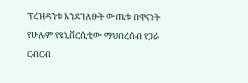ፕረዝዳንቱ እንደገለፁት ውጤቱ በዋናነት የሁሉም የዩኒቨርሲቲው ማህበረሰብ የጋራ ርብርብ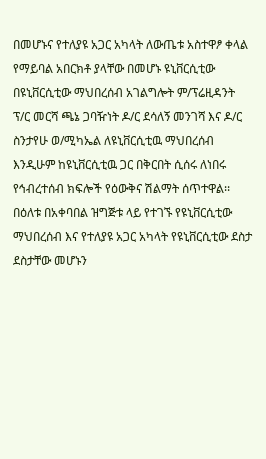በመሆኑና የተለያዩ አጋር አካላት ለውጤቱ አስተዋፆ ቀላል የማይባል አበርክቶ ያላቸው በመሆኑ ዩኒቨርሲቲው በዩኒቨርሲቲው ማህበረሰብ አገልግሎት ም/ፕሬዚዳንት ፕ/ር መርሻ ጫኔ ጋባዥነት ዶ/ር ደሳለኝ መንገሻ እና ዶ/ር ስንታየሁ ወ/ሚካኤል ለዩኒቨርሲቲዉ ማህበረሰብ እንዲሁም ከዩኒቨርሲቲዉ ጋር በቅርበት ሲሰሩ ለነበሩ የኅብረተሰብ ክፍሎች የዕውቅና ሽልማት ሰጥተዋል፡፡
በዕለቱ በአቀባበል ዝግጅቱ ላይ የተገኙ የዩኒቨርሲቲው ማህበረሰብ እና የተለያዩ አጋር አካላት የዩኒቨርሲቲው ደስታ ደስታቸው መሆኑን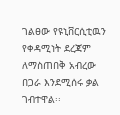ገልፀው የዩኒቨርሲቲዉን የቀዳሚነት ደረጃም ለማስጠበቅ አብረው በጋራ እንደሚሰሩ ቃል ገብተዋል፡፡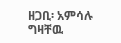ዘጋቢ፡ አምሳሉ ግዛቸዉ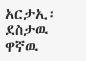አርታኢ፡ ደስታዉ ዋኛዉ